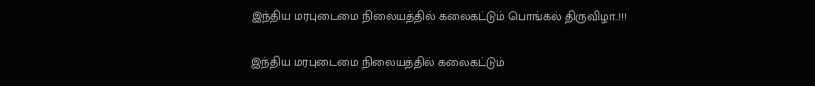இந்திய மரபுடைமை நிலையத்தில் கலைகட்டும் பொங்கல் திருவிழா..!!!

இந்திய மரபுடைமை நிலையத்தில் கலைகட்டும்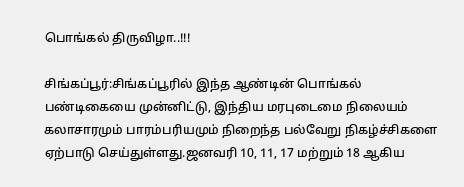பொங்கல் திருவிழா..!!!

சிங்கப்பூர்:சிங்கப்பூரில் இந்த ஆண்டின் பொங்கல் பண்டிகையை முன்னிட்டு, இந்திய மரபுடைமை நிலையம் கலாசாரமும் பாரம்பரியமும் நிறைந்த பல்வேறு நிகழ்ச்சிகளை ஏற்பாடு செய்துள்ளது.ஜனவரி 10, 11, 17 மற்றும் 18 ஆகிய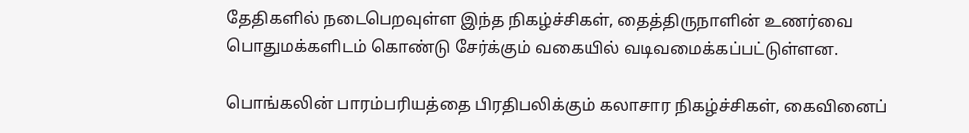தேதிகளில் நடைபெறவுள்ள இந்த நிகழ்ச்சிகள், தைத்திருநாளின் உணர்வை பொதுமக்களிடம் கொண்டு சேர்க்கும் வகையில் வடிவமைக்கப்பட்டுள்ளன.

பொங்கலின் பாரம்பரியத்தை பிரதிபலிக்கும் கலாசார நிகழ்ச்சிகள், கைவினைப்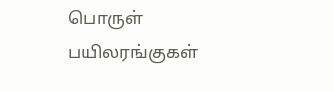பொருள் பயிலரங்குகள்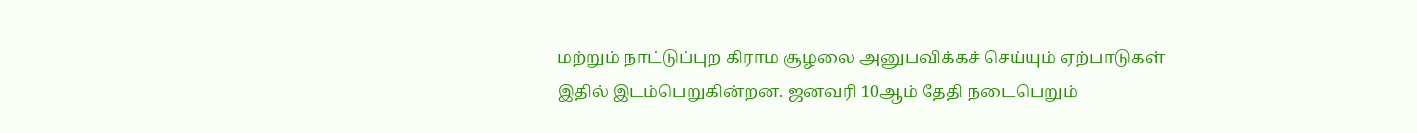மற்றும் நாட்டுப்புற கிராம சூழலை அனுபவிக்கச் செய்யும் ஏற்பாடுகள் இதில் இடம்பெறுகின்றன. ஜனவரி 10ஆம் தேதி நடைபெறும்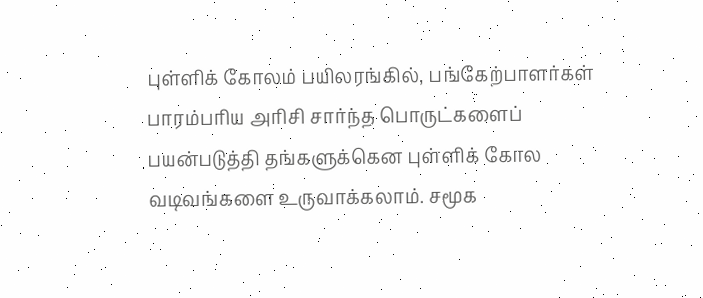புள்ளிக் கோலம் பயிலரங்கில், பங்கேற்பாளர்கள் பாரம்பரிய அரிசி சார்ந்த பொருட்களைப் பயன்படுத்தி தங்களுக்கென புள்ளிக் கோல வடிவங்களை உருவாக்கலாம். சமூக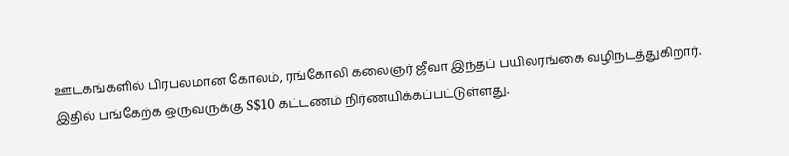ஊடகங்களில் பிரபலமான கோலம், ரங்கோலி கலைஞர் ஜீவா இந்தப் பயிலரங்கை வழிநடத்துகிறார். இதில் பங்கேற்க ஒருவருக்கு S$10 கட்டணம் நிர்ணயிக்கப்பட்டுள்ளது.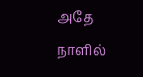அதே நாளில்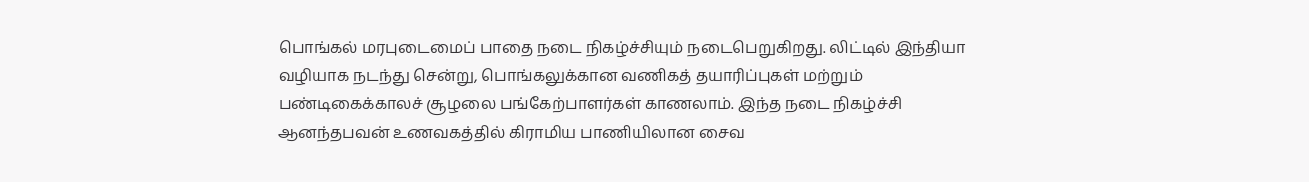பொங்கல் மரபுடைமைப் பாதை நடை நிகழ்ச்சியும் நடைபெறுகிறது. லிட்டில் இந்தியா வழியாக நடந்து சென்று, பொங்கலுக்கான வணிகத் தயாரிப்புகள் மற்றும் பண்டிகைக்காலச் சூழலை பங்கேற்பாளர்கள் காணலாம். இந்த நடை நிகழ்ச்சி ஆனந்தபவன் உணவகத்தில் கிராமிய பாணியிலான சைவ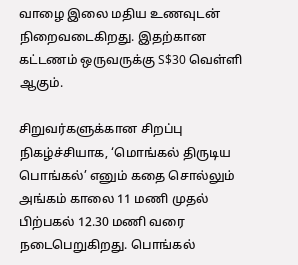வாழை இலை மதிய உணவுடன் நிறைவடைகிறது. இதற்கான கட்டணம் ஒருவருக்கு S$30 வெள்ளி ஆகும்.

சிறுவர்களுக்கான சிறப்பு நிகழ்ச்சியாக, ‘மொங்கல் திருடிய பொங்கல்’ எனும் கதை சொல்லும் அங்கம் காலை 11 மணி முதல் பிற்பகல் 12.30 மணி வரை நடைபெறுகிறது. பொங்கல்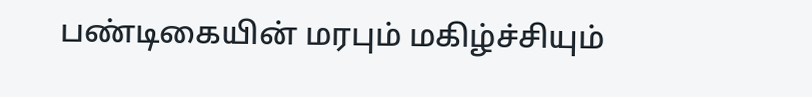பண்டிகையின் மரபும் மகிழ்ச்சியும்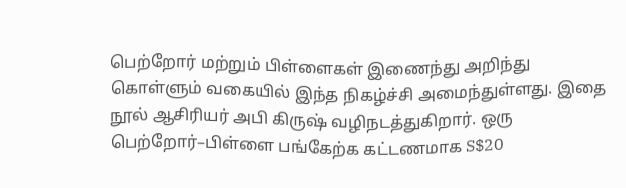பெற்றோர் மற்றும் பிள்ளைகள் இணைந்து அறிந்து கொள்ளும் வகையில் இந்த நிகழ்ச்சி அமைந்துள்ளது. இதை நூல் ஆசிரியர் அபி கிருஷ் வழிநடத்துகிறார். ஒரு பெற்றோர்–பிள்ளை பங்கேற்க கட்டணமாக S$20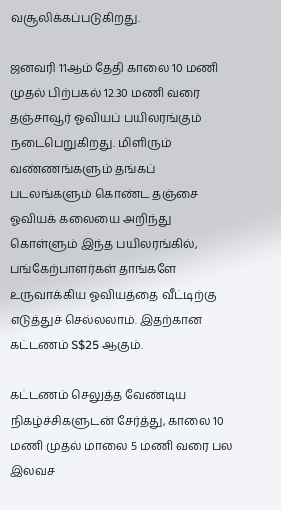வசூலிக்கப்படுகிறது.

ஜனவரி 11ஆம் தேதி காலை 10 மணி முதல் பிற்பகல் 12.30 மணி வரை தஞ்சாவூர் ஓவியப் பயிலரங்கும் நடைபெறுகிறது. மிளிரும் வண்ணங்களும் தங்கப் படலங்களும் கொண்ட தஞ்சை ஓவியக் கலையை அறிந்து கொள்ளும் இந்த பயிலரங்கில், பங்கேற்பாளர்கள் தாங்களே உருவாக்கிய ஓவியத்தை வீட்டிற்கு எடுத்துச் செல்லலாம். இதற்கான கட்டணம் S$25 ஆகும்.

கட்டணம் செலுத்த வேண்டிய நிகழ்ச்சிகளுடன் சேர்த்து, காலை 10 மணி முதல் மாலை 5 மணி வரை பல இலவச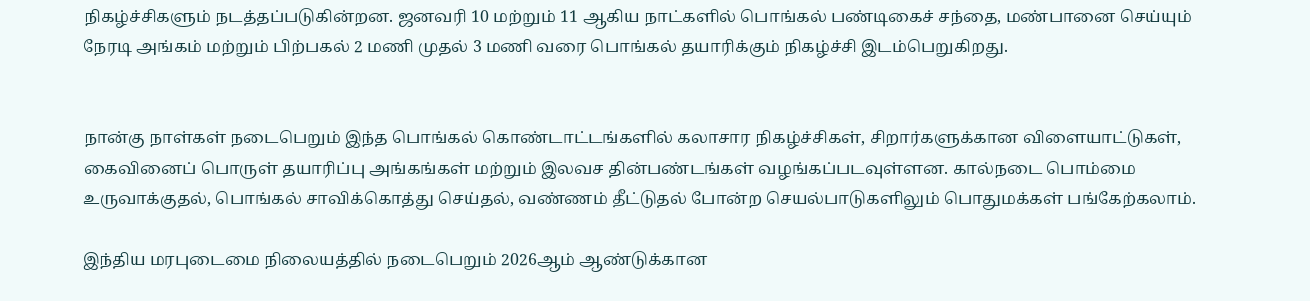நிகழ்ச்சிகளும் நடத்தப்படுகின்றன. ஜனவரி 10 மற்றும் 11 ஆகிய நாட்களில் பொங்கல் பண்டிகைச் சந்தை, மண்பானை செய்யும் நேரடி அங்கம் மற்றும் பிற்பகல் 2 மணி முதல் 3 மணி வரை பொங்கல் தயாரிக்கும் நிகழ்ச்சி இடம்பெறுகிறது.


நான்கு நாள்கள் நடைபெறும் இந்த பொங்கல் கொண்டாட்டங்களில் கலாசார நிகழ்ச்சிகள், சிறார்களுக்கான விளையாட்டுகள், கைவினைப் பொருள் தயாரிப்பு அங்கங்கள் மற்றும் இலவச தின்பண்டங்கள் வழங்கப்படவுள்ளன. கால்நடை பொம்மை உருவாக்குதல், பொங்கல் சாவிக்கொத்து செய்தல், வண்ணம் தீட்டுதல் போன்ற செயல்பாடுகளிலும் பொதுமக்கள் பங்கேற்கலாம்.

இந்திய மரபுடைமை நிலையத்தில் நடைபெறும் 2026ஆம் ஆண்டுக்கான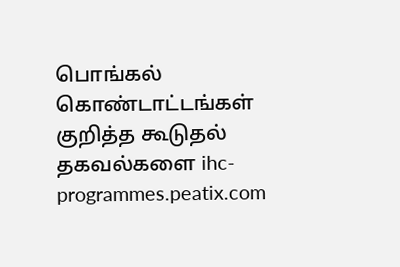பொங்கல் கொண்டாட்டங்கள் குறித்த கூடுதல் தகவல்களை ihc-programmes.peatix.com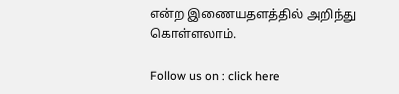என்ற இணையதளத்தில் அறிந்து கொள்ளலாம்.

Follow us on : click here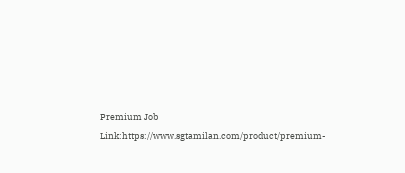Premium Job Link:https://www.sgtamilan.com/product/premium-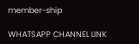member-ship

WHATSAPP CHANNEL LINK